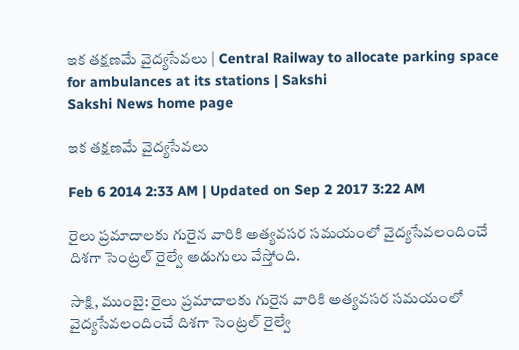ఇక తక్షణమే వైద్యసేవలు | Central Railway to allocate parking space for ambulances at its stations | Sakshi
Sakshi News home page

ఇక తక్షణమే వైద్యసేవలు

Feb 6 2014 2:33 AM | Updated on Sep 2 2017 3:22 AM

రైలు ప్రమాదాలకు గురైన వారికి అత్యవసర సమయంలో వైద్యసేవలందించే దిశగా సెంట్రల్ రైల్వే అడుగులు వేస్తోంది.

సాక్షి, ముంబై: రైలు ప్రమాదాలకు గురైన వారికి అత్యవసర సమయంలో వైద్యసేవలందించే దిశగా సెంట్రల్ రైల్వే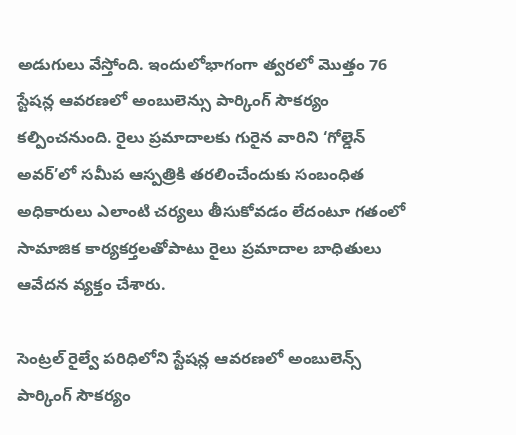అడుగులు వేస్తోంది. ఇందులోభాగంగా త్వరలో మొత్తం 76 స్టేషన్ల ఆవరణలో అంబులెన్సు పార్కింగ్ సౌకర్యం కల్పించనుంది. రైలు ప్రమాదాలకు గురైన వారిని ‘గోల్డెన్ అవర్’లో సమీప ఆస్పత్రికి తరలించేందుకు సంబంధిత అధికారులు ఎలాంటి చర్యలు తీసుకోవడం లేదంటూ గతంలో సామాజిక కార్యకర్తలతోపాటు రైలు ప్రమాదాల బాధితులు ఆవేదన వ్యక్తం చేశారు.

సెంట్రల్ రైల్వే పరిధిలోని స్టేషన్ల ఆవరణలో అంబులెన్స్ పార్కింగ్ సౌకర్యం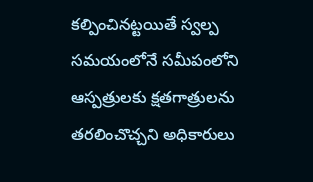కల్పించినట్టయితే స్వల్ప సమయంలోనే సమీపంలోని ఆస్పత్రులకు క్షతగాత్రులను తరలించొచ్చని అధికారులు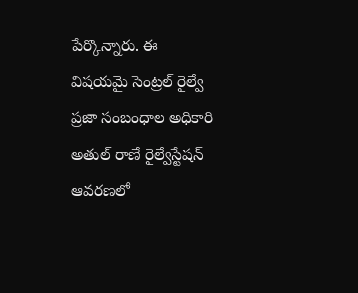పేర్కొన్నారు. ఈ విషయమై సెంట్రల్ రైల్వే ప్రజా సంబంధాల అధికారి అతుల్ రాణే రైల్వేస్టేషన్ ఆవరణలో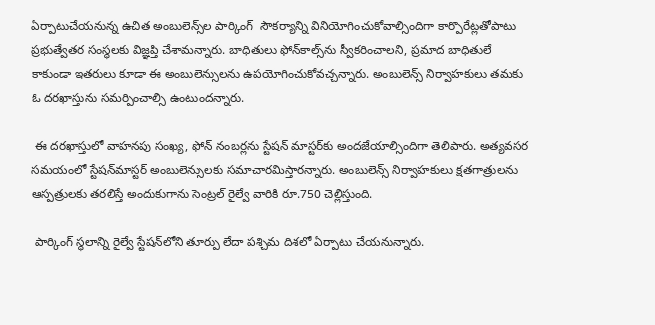ఏర్పాటుచేయనున్న ఉచిత అంబులెన్స్‌ల పార్కింగ్  సౌకర్యాన్ని వినియోగించుకోవాల్సిందిగా కార్పొరేట్లతోపాటు ప్రభుత్వేతర సంస్థలకు విజ్ఞప్తి చేశామన్నారు. బాధితులు ఫోన్‌కాల్స్‌ను స్వీకరించాలని, ప్రమాద బాధితులే కాకుండా ఇతరులు కూడా ఈ అంబులెన్సులను ఉపయోగించుకోవచ్చన్నారు. అంబులెన్స్ నిర్వాహకులు తమకు ఓ దరఖాస్తును సమర్పించాల్సి ఉంటుందన్నారు.

 ఈ దరఖాస్తులో వాహనపు సంఖ్య, ఫోన్ నంబర్లను స్టేషన్ మాస్టర్‌కు అందజేయాల్సిందిగా తెలిపారు. అత్యవసర సమయంలో స్టేషన్‌మాస్టర్ అంబులెన్సులకు సమాచారమిస్తారన్నారు. అంబులెన్స్ నిర్వాహకులు క్షతగాత్రులను ఆస్పత్రులకు తరలిస్తే అందుకుగాను సెంట్రల్ రైల్వే వారికి రూ.750 చెల్లిస్తుంది.

 పార్కింగ్ స్థలాన్ని రైల్వే స్టేషన్‌లోని తూర్పు లేదా పశ్చిమ దిశలో ఏర్పాటు చేయనున్నారు.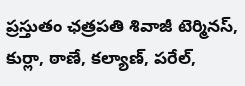ప్రస్తుతం ఛత్రపతి శివాజీ టెర్మినస్, కుర్లా, ఠాణే, కల్యాణ్, పరేల్,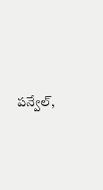పన్వేల్,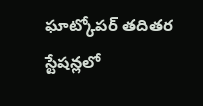ఘాట్కోపర్ తదితర స్టేషన్లలో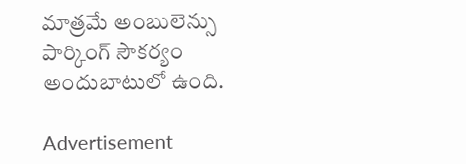మాత్రమే అంబులెన్సు పార్కింగ్ సౌకర్యం అందుబాటులో ఉంది.

Advertisement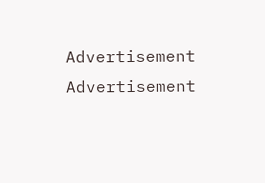Advertisement
Advertisement